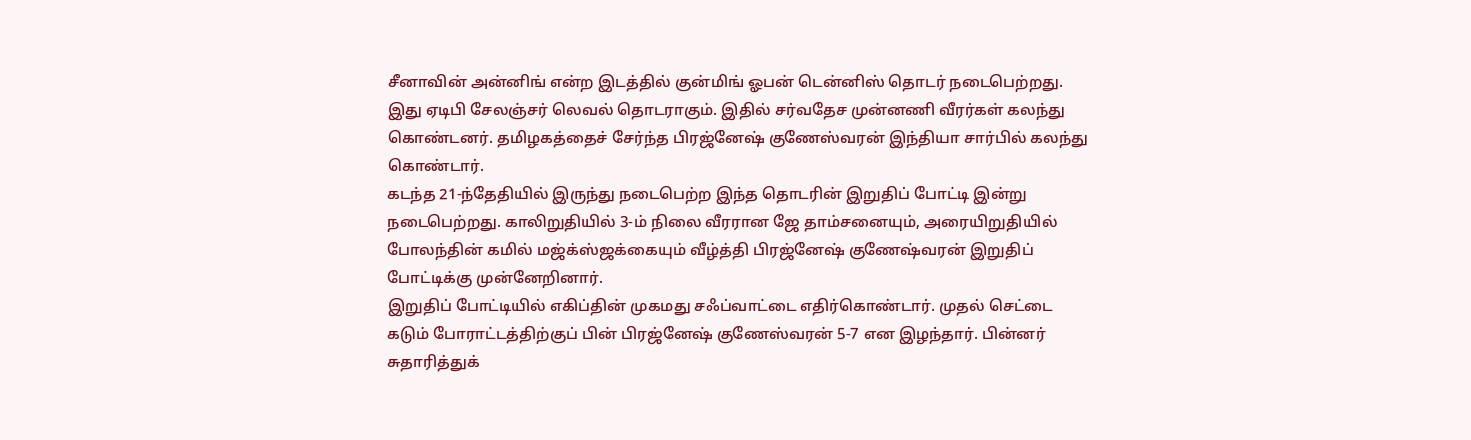சீனாவின் அன்னிங் என்ற இடத்தில் குன்மிங் ஓபன் டென்னிஸ் தொடர் நடைபெற்றது. இது ஏடிபி சேலஞ்சர் லெவல் தொடராகும். இதில் சர்வதேச முன்னணி வீரர்கள் கலந்து கொண்டனர். தமிழகத்தைச் சேர்ந்த பிரஜ்னேஷ் குணேஸ்வரன் இந்தியா சார்பில் கலந்து கொண்டார்.
கடந்த 21-ந்தேதியில் இருந்து நடைபெற்ற இந்த தொடரின் இறுதிப் போட்டி இன்று நடைபெற்றது. காலிறுதியில் 3-ம் நிலை வீரரான ஜே தாம்சனையும், அரையிறுதியில் போலந்தின் கமில் மஜ்க்ஸ்ஜக்கையும் வீழ்த்தி பிரஜ்னேஷ் குணேஷ்வரன் இறுதிப் போட்டிக்கு முன்னேறினார்.
இறுதிப் போட்டியில் எகிப்தின் முகமது சஃப்வாட்டை எதிர்கொண்டார். முதல் செட்டை கடும் போராட்டத்திற்குப் பின் பிரஜ்னேஷ் குணேஸ்வரன் 5-7 என இழந்தார். பின்னர் சுதாரித்துக்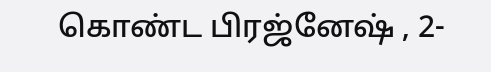கொண்ட பிரஜ்னேஷ் , 2-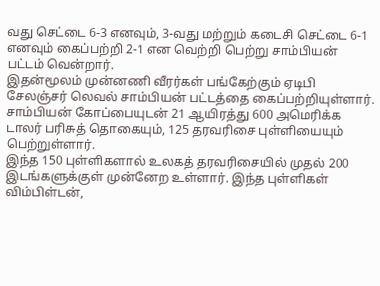வது செட்டை 6-3 எனவும், 3-வது மற்றும் கடைசி செட்டை 6-1 எனவும் கைப்பற்றி 2-1 என வெற்றி பெற்று சாம்பியன் பட்டம் வென்றார்.
இதன்மூலம் முன்னணி வீரர்கள் பங்கேற்கும் ஏடிபி சேலஞ்சர் லெவல் சாம்பியன் பட்டத்தை கைப்பற்றியுள்ளார். சாம்பியன் கோப்பையுடன் 21 ஆயிரத்து 600 அமெரிக்க டாலர் பரிசுத் தொகையும், 125 தரவரிசை புள்ளியையும் பெற்றுள்ளார்.
இந்த 150 புள்ளிகளால் உலகத் தரவரிசையில் முதல் 200 இடங்களுக்குள் முன்னேற உள்ளார். இந்த புள்ளிகள் விம்பிள்டன்,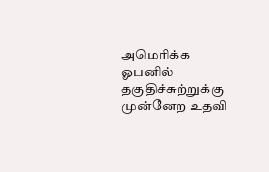அமெரிக்க ஓபனில் தகுதிச்சுற்றுக்கு முன்னேற உதவி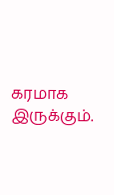கரமாக இருக்கும்.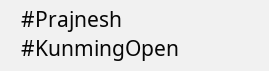#Prajnesh #KunmingOpen